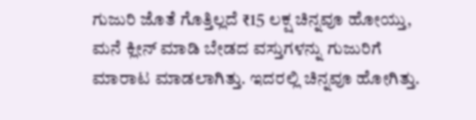ಗುಜುರಿ ಜೊತೆ ಗೊತ್ತಿಲ್ಲದೆ ₹15 ಲಕ್ಷ ಚಿನ್ನವೂ ಹೋಯ್ತು, ಮನೆ ಕ್ಲೀನ್ ಮಾಡಿ ಬೇಡದ ವಸ್ತುಗಳನ್ನು ಗುಜುರಿಗೆ ಮಾರಾಟ ಮಾಡಲಾಗಿತ್ತು. ಇದರಲ್ಲಿ ಚಿನ್ನವೂ ಹೋಗಿತ್ತು.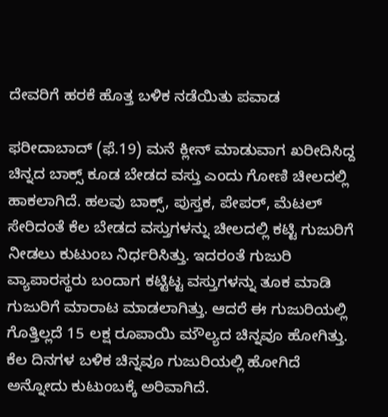ದೇವರಿಗೆ ಹರಕೆ ಹೊತ್ತ ಬಳಿಕ ನಡೆಯಿತು ಪವಾಡ

ಫರೀದಾಬಾದ್ (ಫೆ.19) ಮನೆ ಕ್ಲೀನ್ ಮಾಡುವಾಗ ಖರೀದಿಸಿದ್ದ ಚಿನ್ನದ ಬಾಕ್ಸ್ ಕೂಡ ಬೇಡದ ವಸ್ತು ಎಂದು ಗೋಣಿ ಚೀಲದಲ್ಲಿ ಹಾಕಲಾಗಿದೆ. ಹಲವು ಬಾಕ್ಸ್, ಪುಸ್ತಕ, ಪೇಪರ್, ಮೆಟಲ್ ಸೇರಿದಂತೆ ಕೆಲ ಬೇಡದ ವಸ್ತುಗಳನ್ನು ಚೀಲದಲ್ಲಿ ಕಟ್ಟಿ ಗುಜುರಿಗೆ ನೀಡಲು ಕುಟುಂಬ ನಿರ್ಧರಿಸಿತ್ತು. ಇದರಂತೆ ಗುಜುರಿ ವ್ಯಾಪಾರಸ್ಥರು ಬಂದಾಗ ಕಟ್ಟಿಟ್ಟ ವಸ್ತುಗಳನ್ನು ತೂಕ ಮಾಡಿ ಗುಜುರಿಗೆ ಮಾರಾಟ ಮಾಡಲಾಗಿತ್ತು. ಆದರೆ ಈ ಗುಜುರಿಯಲ್ಲಿ ಗೊತ್ತಿಲ್ಲದೆ 15 ಲಕ್ಷ ರೂಪಾಯಿ ಮೌಲ್ಯದ ಚಿನ್ನವೂ ಹೋಗಿತ್ತು. ಕೆಲ ದಿನಗಳ ಬಳಿಕ ಚಿನ್ನವೂ ಗುಜುರಿಯಲ್ಲಿ ಹೋಗಿದೆ ಅನ್ನೋದು ಕುಟುಂಬಕ್ಕೆ ಅರಿವಾಗಿದೆ.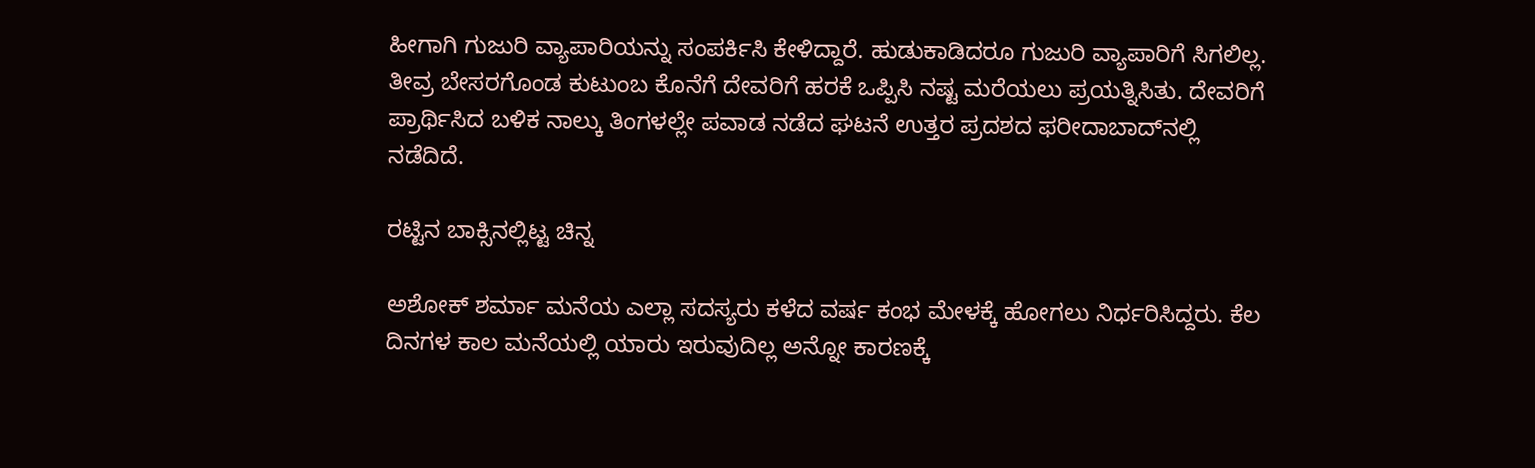ಹೀಗಾಗಿ ಗುಜುರಿ ವ್ಯಾಪಾರಿಯನ್ನು ಸಂಪರ್ಕಿಸಿ ಕೇಳಿದ್ದಾರೆ. ಹುಡುಕಾಡಿದರೂ ಗುಜುರಿ ವ್ಯಾಪಾರಿಗೆ ಸಿಗಲಿಲ್ಲ. ತೀವ್ರ ಬೇಸರಗೊಂಡ ಕುಟುಂಬ ಕೊನೆಗೆ ದೇವರಿಗೆ ಹರಕೆ ಒಪ್ಪಿಸಿ ನಷ್ಟ ಮರೆಯಲು ಪ್ರಯತ್ನಿಸಿತು. ದೇವರಿಗೆ ಪ್ರಾರ್ಥಿಸಿದ ಬಳಿಕ ನಾಲ್ಕು ತಿಂಗಳಲ್ಲೇ ಪವಾಡ ನಡೆದ ಘಟನೆ ಉತ್ತರ ಪ್ರದಶದ ಫರೀದಾಬಾದ್‌ನಲ್ಲಿ ನಡೆದಿದೆ.

ರಟ್ಟಿನ ಬಾಕ್ಸಿನಲ್ಲಿಟ್ಟ ಚಿನ್ನ

ಅಶೋಕ್ ಶರ್ಮಾ ಮನೆಯ ಎಲ್ಲಾ ಸದಸ್ಯರು ಕಳೆದ ವರ್ಷ ಕಂಭ ಮೇಳಕ್ಕೆ ಹೋಗಲು ನಿರ್ಧರಿಸಿದ್ದರು. ಕೆಲ ದಿನಗಳ ಕಾಲ ಮನೆಯಲ್ಲಿ ಯಾರು ಇರುವುದಿಲ್ಲ ಅನ್ನೋ ಕಾರಣಕ್ಕೆ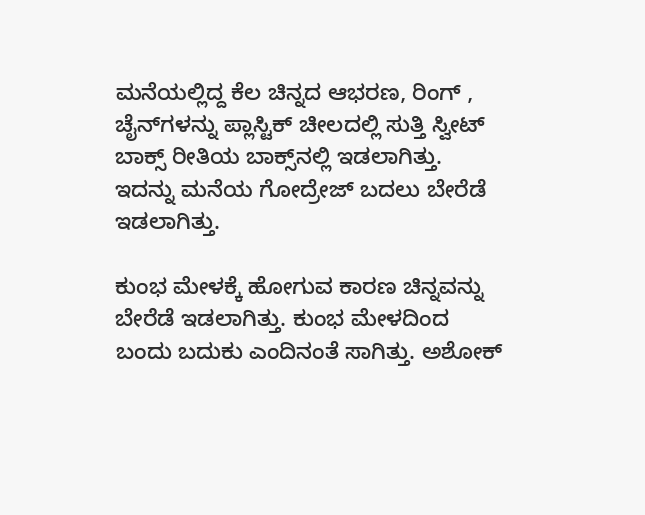ಮನೆಯಲ್ಲಿದ್ದ ಕೆಲ ಚಿನ್ನದ ಆಭರಣ, ರಿಂಗ್ , ಚೈನ್‌ಗಳನ್ನು ಪ್ಲಾಸ್ಟಿಕ್ ಚೀಲದಲ್ಲಿ ಸುತ್ತಿ ಸ್ವೀಟ್ ಬಾಕ್ಸ್ ರೀತಿಯ ಬಾಕ್ಸ್‌ನಲ್ಲಿ ಇಡಲಾಗಿತ್ತು. ಇದನ್ನು ಮನೆಯ ಗೋದ್ರೇಜ್ ಬದಲು ಬೇರೆಡೆ ಇಡಲಾಗಿತ್ತು.

ಕುಂಭ ಮೇಳಕ್ಕೆ ಹೋಗುವ ಕಾರಣ ಚಿನ್ನವನ್ನು ಬೇರೆಡೆ ಇಡಲಾಗಿತ್ತು. ಕುಂಭ ಮೇಳದಿಂದ ಬಂದು ಬದುಕು ಎಂದಿನಂತೆ ಸಾಗಿತ್ತು. ಅಶೋಕ್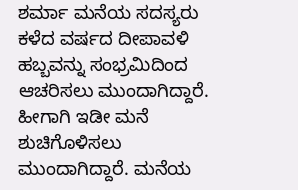ಶರ್ಮಾ ಮನೆಯ ಸದಸ್ಯರು ಕಳೆದ ವರ್ಷದ ದೀಪಾವಳಿ ಹಬ್ಬವನ್ನು ಸಂಭ್ರಮಿದಿಂದ ಆಚರಿಸಲು ಮುಂದಾಗಿದ್ದಾರೆ. ಹೀಗಾಗಿ ಇಡೀ ಮನೆ ಶುಚಿಗೊಳಿಸಲು ಮುಂದಾಗಿದ್ದಾರೆ. ಮನೆಯ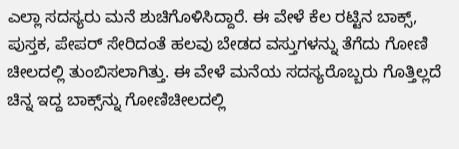ಎಲ್ಲಾ ಸದಸ್ಯರು ಮನೆ ಶುಚಿಗೊಳಿಸಿದ್ದಾರೆ. ಈ ವೇಳೆ ಕೆಲ ರಟ್ಟಿನ ಬಾಕ್ಸ್, ಪುಸ್ತಕ, ಪೇಪರ್ ಸೇರಿದಂತೆ ಹಲವು ಬೇಡದ ವಸ್ತುಗಳನ್ನು ತೆಗೆದು ಗೋಣಿ ಚೀಲದಲ್ಲಿ ತುಂಬಿಸಲಾಗಿತ್ತು. ಈ ವೇಳೆ ಮನೆಯ ಸದಸ್ಯರೊಬ್ಬರು ಗೊತ್ತಿಲ್ಲದೆ ಚಿನ್ನ ಇದ್ದ ಬಾಕ್ಸ್‌ನ್ನು ಗೋಣಿಚೀಲದಲ್ಲಿ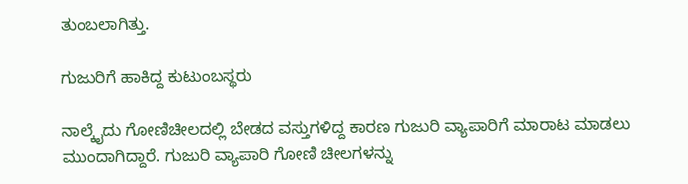ತುಂಬಲಾಗಿತ್ತು.

ಗುಜುರಿಗೆ ಹಾಕಿದ್ದ ಕುಟುಂಬಸ್ಥರು

ನಾಲ್ಕೈದು ಗೋಣಿಚೀಲದಲ್ಲಿ ಬೇಡದ ವಸ್ತುಗಳಿದ್ದ ಕಾರಣ ಗುಜುರಿ ವ್ಯಾಪಾರಿಗೆ ಮಾರಾಟ ಮಾಡಲು ಮುಂದಾಗಿದ್ದಾರೆ. ಗುಜುರಿ ವ್ಯಾಪಾರಿ ಗೋಣಿ ಚೀಲಗಳನ್ನು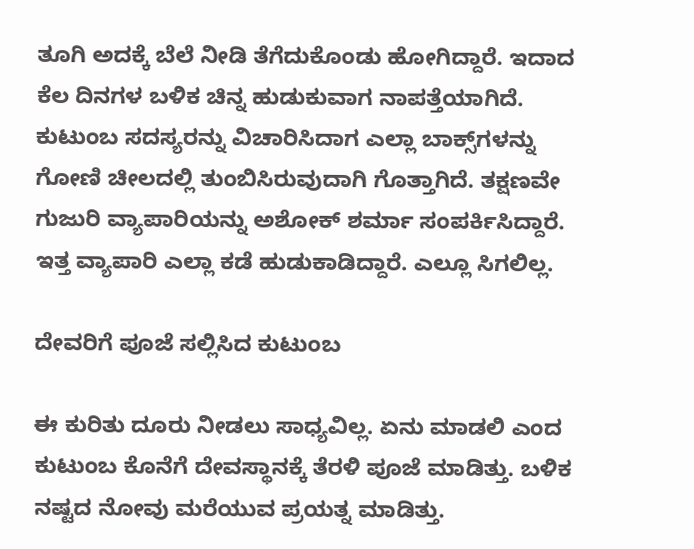ತೂಗಿ ಅದಕ್ಕೆ ಬೆಲೆ ನೀಡಿ ತೆಗೆದುಕೊಂಡು ಹೋಗಿದ್ದಾರೆ. ಇದಾದ ಕೆಲ ದಿನಗಳ ಬಳಿಕ ಚಿನ್ನ ಹುಡುಕುವಾಗ ನಾಪತ್ತೆಯಾಗಿದೆ. ಕುಟುಂಬ ಸದಸ್ಯರನ್ನು ವಿಚಾರಿಸಿದಾಗ ಎಲ್ಲಾ ಬಾಕ್ಸ್‌ಗಳನ್ನು ಗೋಣಿ ಚೀಲದಲ್ಲಿ ತುಂಬಿಸಿರುವುದಾಗಿ ಗೊತ್ತಾಗಿದೆ. ತಕ್ಷಣವೇ ಗುಜುರಿ ವ್ಯಾಪಾರಿಯನ್ನು ಅಶೋಕ್ ಶರ್ಮಾ ಸಂಪರ್ಕಿಸಿದ್ದಾರೆ. ಇತ್ತ ವ್ಯಾಪಾರಿ ಎಲ್ಲಾ ಕಡೆ ಹುಡುಕಾಡಿದ್ದಾರೆ. ಎಲ್ಲೂ ಸಿಗಲಿಲ್ಲ.

ದೇವರಿಗೆ ಪೂಜೆ ಸಲ್ಲಿಸಿದ ಕುಟುಂಬ

ಈ ಕುರಿತು ದೂರು ನೀಡಲು ಸಾಧ್ಯವಿಲ್ಲ. ಏನು ಮಾಡಲಿ ಎಂದ ಕುಟುಂಬ ಕೊನೆಗೆ ದೇವಸ್ಥಾನಕ್ಕೆ ತೆರಳಿ ಪೂಜೆ ಮಾಡಿತ್ತು. ಬಳಿಕ ನಷ್ಟದ ನೋವು ಮರೆಯುವ ಪ್ರಯತ್ನ ಮಾಡಿತ್ತು.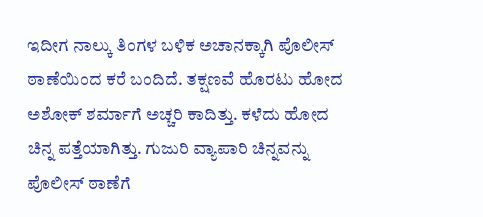ಇದೀಗ ನಾಲ್ಕು ತಿಂಗಳ ಬಳಿಕ ಅಚಾನಕ್ಕಾಗಿ ಪೊಲೀಸ್ ಠಾಣೆಯಿಂದ ಕರೆ ಬಂದಿದೆ. ತಕ್ಷಣವೆ ಹೊರಟು ಹೋದ ಅಶೋಕ್ ಶರ್ಮಾಗೆ ಅಚ್ಚರಿ ಕಾದಿತ್ತು. ಕಳೆದು ಹೋದ ಚಿನ್ನ ಪತ್ತೆಯಾಗಿತ್ತು. ಗುಜುರಿ ವ್ಯಾಪಾರಿ ಚಿನ್ನವನ್ನು ಪೊಲೀಸ್ ಠಾಣೆಗೆ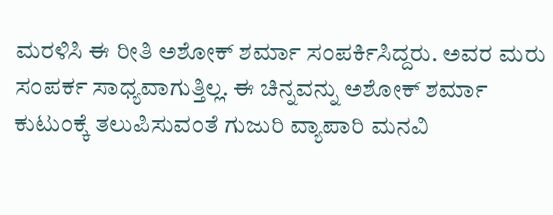ಮರಳಿಸಿ ಈ ರೀತಿ ಅಶೋಕ್ ಶರ್ಮಾ ಸಂಪರ್ಕಿಸಿದ್ದರು. ಅವರ ಮರು ಸಂಪರ್ಕ ಸಾಧ್ಯವಾಗುತ್ತಿಲ್ಲ. ಈ ಚಿನ್ನವನ್ನು ಅಶೋಕ್ ಶರ್ಮಾ ಕುಟುಂಕ್ಕೆ ತಲುಪಿಸುವಂತೆ ಗುಜುರಿ ವ್ಯಾಪಾರಿ ಮನವಿ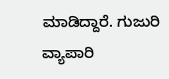ಮಾಡಿದ್ದಾರೆ. ಗುಜುರಿ ವ್ಯಾಪಾರಿ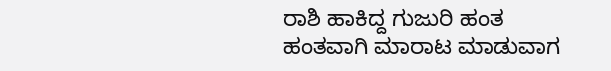ರಾಶಿ ಹಾಕಿದ್ದ ಗುಜುರಿ ಹಂತ ಹಂತವಾಗಿ ಮಾರಾಟ ಮಾಡುವಾಗ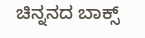ಚಿನ್ನನದ ಬಾಕ್ಸ್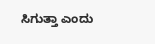ಸಿಗುತ್ತಾ ಎಂದು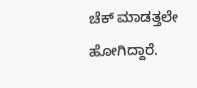ಚೆಕ್ ಮಾಡತ್ತಲೇ ಹೋಗಿದ್ದಾರೆ.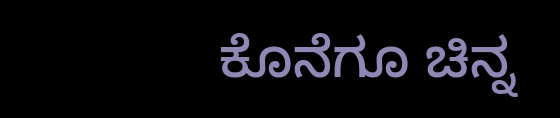ಕೊನೆಗೂ ಚಿನ್ನ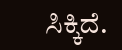ಸಿಕ್ಕಿದೆ.